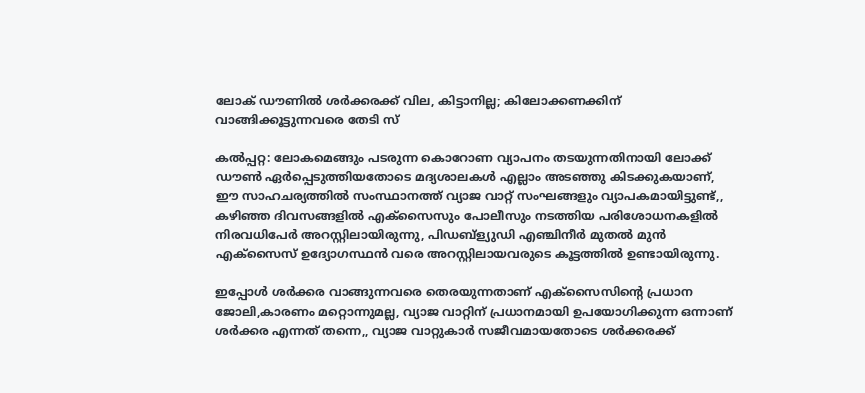ലോക് ഡൗണിൽ ശർക്കരക്ക് വില, കിട്ടാനില്ല; കിലോക്കണക്കിന് വാങ്ങിക്കൂട്ടുന്നവരെ തേടി സ്

കല്‍പ്പറ്റ: ലോകമെങ്ങും പടരുന്ന കൊറോണ വ്യാപനം തടയുന്നതിനായി ലോക്ക് ഡൗണ്‍ ഏര്‍പ്പെടുത്തിയതോടെ മദ്യശാലകള്‍ എല്ലാം അടഞ്ഞു കിടക്കുകയാണ്, ഈ സാഹചര്യത്തില്‍ സംസ്ഥാനത്ത് വ്യാജ വാറ്റ് സംഘങ്ങളും വ്യാപകമായിട്ടുണ്ട്,, കഴിഞ്ഞ ദിവസങ്ങളില്‍ എക്സൈസും പോലീസും നടത്തിയ പരിശോധനകളില്‍ നിരവധിപേര്‍ അറസ്റ്റിലായിരുന്നു, പിഡബ്ള്യുഡി എഞ്ചിനീര്‍ മുതല്‍ മുന്‍ എക്സൈസ് ഉദ്യോഗസ്ഥന്‍ വരെ അറസ്റ്റിലായവരുടെ കൂട്ടത്തില്‍ ഉണ്ടായിരുന്നു.

ഇപ്പോള്‍ ശര്‍ക്കര വാങ്ങുന്നവരെ തെരയുന്നതാണ് എക്‌സൈസിന്റെ പ്രധാന ജോലി,കാരണം മറ്റൊന്നുമല്ല, വ്യാജ വാറ്റിന് പ്രധാനമായി ഉപയോഗിക്കുന്ന ഒന്നാണ് ശര്‍ക്കര എന്നത് തന്നെ,, വ്യാജ വാറ്റുകാര്‍ സജീവമായതോടെ ശര്‍ക്കരക്ക്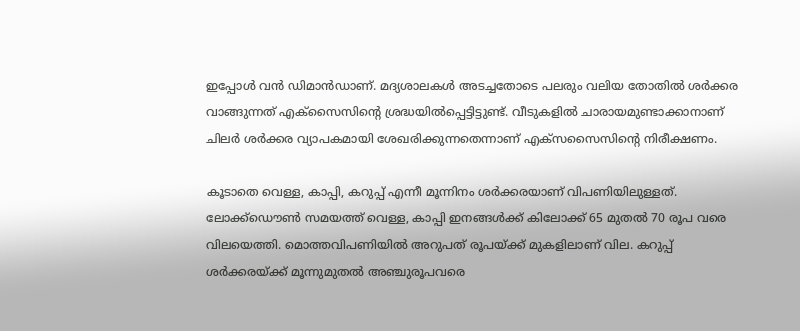ഇപ്പോള്‍ വന്‍ ഡിമാന്‍ഡാണ്. മദ്യശാലകള്‍ അടച്ചതോടെ പലരും വലിയ തോതില്‍ ശര്‍ക്കര വാങ്ങുന്നത് എക്‌സൈസിന്റെ ശ്രദ്ധയില്‍പ്പെട്ടിട്ടുണ്ട്. വീടുകളില്‍ ചാരായമുണ്ടാക്കാനാണ് ചിലര്‍ ശര്‍ക്കര വ്യാപകമായി ശേഖരിക്കുന്നതെന്നാണ് എക്സസൈസിന്‍റെ നിരീക്ഷണം.

കൂടാതെ വെള്ള, കാപ്പി, കറുപ്പ് എന്നീ മൂന്നിനം ശര്‍ക്കരയാണ് വിപണിയിലുള്ളത്. ലോക്ക്ഡൌണ്‍ സമയത്ത് വെള്ള, കാപ്പി ഇനങ്ങള്‍ക്ക് കിലോക്ക് 65 മുതല്‍ 70 രൂപ വരെ വിലയെത്തി. മൊത്തവിപണിയില്‍ അറുപത് രൂപയ്ക്ക് മുകളിലാണ് വില. കറുപ്പ് ശര്‍ക്കരയ്ക്ക് മൂന്നുമുതല്‍ അഞ്ചുരൂപവരെ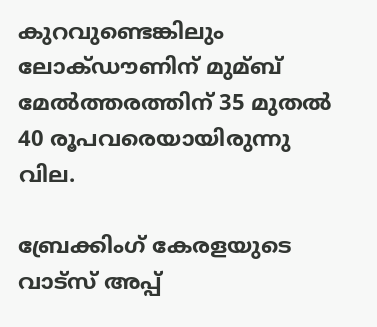കുറവുണ്ടെങ്കിലും ലോക്ഡൗണിന് മുമ്ബ് മേല്‍ത്തരത്തിന് 35 മുതല്‍ 40 രൂപവരെയായിരുന്നു വില.

ബ്രേക്കിംഗ് കേരളയുടെ വാട്സ് അപ്പ്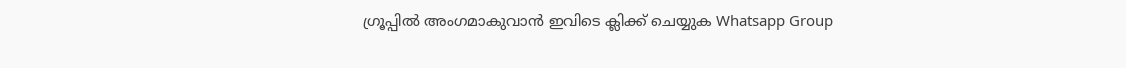ഗ്രൂപ്പിൽ അംഗമാകുവാൻ ഇവിടെ ക്ലിക്ക് ചെയ്യുക Whatsapp Group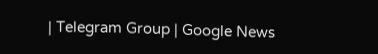| Telegram Group | Google News